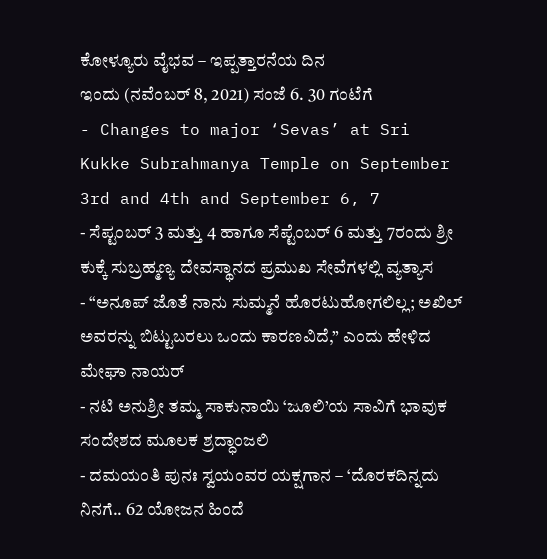ಕೋಳ್ಯೂರು ವೈಭವ – ಇಪ್ಪತ್ತಾರನೆಯ ದಿನ
ಇಂದು (ನವೆಂಬರ್ 8, 2021) ಸಂಜೆ 6. 30 ಗಂಟೆಗೆ
- Changes to major ‘Sevas’ at Sri Kukke Subrahmanya Temple on September 3rd and 4th and September 6, 7
- ಸೆಪ್ಟಂಬರ್ 3 ಮತ್ತು 4 ಹಾಗೂ ಸೆಪ್ಟೆಂಬರ್ 6 ಮತ್ತು 7ರಂದು ಶ್ರೀ ಕುಕ್ಕೆ ಸುಬ್ರಹ್ಮಣ್ಯ ದೇವಸ್ಥಾನದ ಪ್ರಮುಖ ಸೇವೆಗಳಲ್ಲಿ ವ್ಯತ್ಯಾಸ
- “ಅನೂಪ್ ಜೊತೆ ನಾನು ಸುಮ್ಮನೆ ಹೊರಟುಹೋಗಲಿಲ್ಲ; ಅಖಿಲ್ ಅವರನ್ನು ಬಿಟ್ಟುಬರಲು ಒಂದು ಕಾರಣವಿದೆ,” ಎಂದು ಹೇಳಿದ ಮೇಘಾ ನಾಯರ್
- ನಟಿ ಅನುಶ್ರೀ ತಮ್ಮ ಸಾಕುನಾಯಿ ‘ಜೂಲಿ’ಯ ಸಾವಿಗೆ ಭಾವುಕ ಸಂದೇಶದ ಮೂಲಕ ಶ್ರದ್ಧಾಂಜಲಿ
- ದಮಯಂತಿ ಪುನಃ ಸ್ವಯಂವರ ಯಕ್ಷಗಾನ – ‘ದೊರಕದಿನ್ನದು ನಿನಗೆ.. 62 ಯೋಜನ ಹಿಂದೆ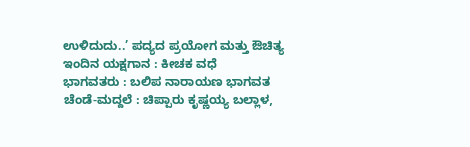ಉಳಿದುದು..’ ಪದ್ಯದ ಪ್ರಯೋಗ ಮತ್ತು ಔಚಿತ್ಯ
ಇಂದಿನ ಯಕ್ಷಗಾನ : ಕೀಚಕ ವಧೆ
ಭಾಗವತರು : ಬಲಿಪ ನಾರಾಯಣ ಭಾಗವತ
ಚೆಂಡೆ-ಮದ್ದಲೆ : ಚಿಪ್ಪಾರು ಕೃಷ್ಣಯ್ಯ ಬಲ್ಲಾಳ,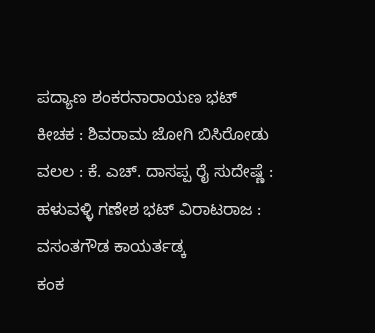ಪದ್ಯಾಣ ಶಂಕರನಾರಾಯಣ ಭಟ್
ಕೀಚಕ : ಶಿವರಾಮ ಜೋಗಿ ಬಿಸಿರೋಡು
ವಲಲ : ಕೆ. ಎಚ್. ದಾಸಪ್ಪ ರೈ ಸುದೇಷ್ಣೆ : ಹಳುವಳ್ಳಿ ಗಣೇಶ ಭಟ್ ವಿರಾಟರಾಜ : ವಸಂತಗೌಡ ಕಾಯರ್ತಡ್ಕ
ಕಂಕ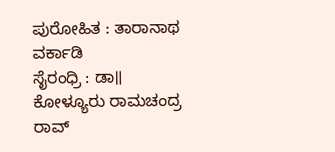ಪುರೋಹಿತ : ತಾರಾನಾಥ ವರ್ಕಾಡಿ
ಸೈರಂಧ್ರಿ : ಡಾ॥ ಕೋಳ್ಯೂರು ರಾಮಚಂದ್ರ ರಾವ್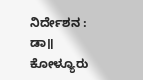ನಿರ್ದೇಶನ : ಡಾ॥ ಕೋಳ್ಯೂರು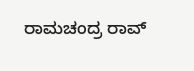ರಾಮಚಂದ್ರ ರಾವ್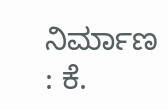ನಿರ್ಮಾಣ : ಕೆ.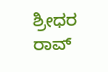ಶ್ರೀಧರ ರಾವ್